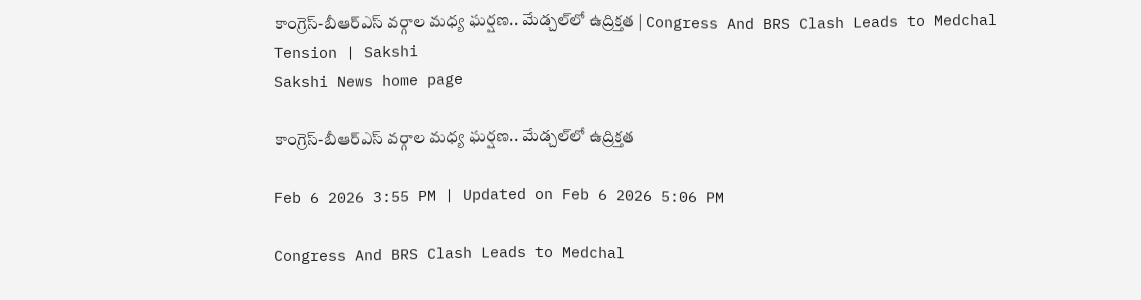కాంగ్రెస్‌-బీఆర్‌ఎస్‌ వర్గాల మధ్య ఘర్షణ.. మేడ్చల్‌లో ఉద్రిక్తత | Congress And BRS Clash Leads to Medchal Tension | Sakshi
Sakshi News home page

కాంగ్రెస్‌-బీఆర్‌ఎస్‌ వర్గాల మధ్య ఘర్షణ.. మేడ్చల్‌లో ఉద్రిక్తత

Feb 6 2026 3:55 PM | Updated on Feb 6 2026 5:06 PM

Congress And BRS Clash Leads to Medchal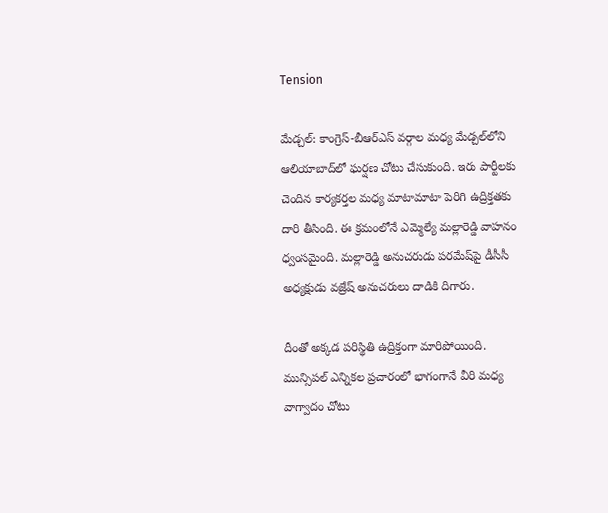Tension

మేడ్చల్‌: కాంగ్రెస్‌-బీఆర్‌ఎస్‌ వర్గాల మధ్య మేడ్చల్‌లోని ఆలియాబాద్‌లో ఘర్షణ చోటు చేసుకుంది. ఇరు పార్టీలకు చెందిన కార్యకర్తల మధ్య మాటామాటా పెరిగి ఉద్రిక్తతకు దారి తీసింది. ఈ క్రమంలోనే ఎమ్మెల్యే మల్లారెడ్డి వాహనం ధ్వంసమైంది. మల్లారెడ్డి అనుచరుడు పరమేష్‌పై డీసీసీ అధ్యక్షుడు వజ్రేష్‌ అనుచరులు దాడికి దిగారు.

దీంతో అక్కడ పరిస్థితి ఉద్రిక్తంగా మారిపోయింది.  మున్సిపల్‌ ఎన్నికల ప్రచారంలో భాగంగానే వీరి మధ్య వాగ్వాదం చోటు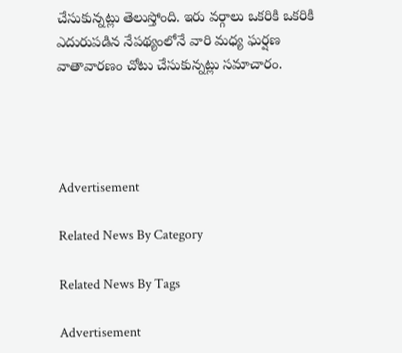చేసుకున్నట్లు తెలుస్తోంది. ఇరు వర్గాలు ఒకరికి ఒకరికి ఎదురుపడిన నేపథ్యంలోనే వారి మధ్య ఘర్షణ వాతావారణం చోటు చేసుకున్నట్లు సమాచారం.




Advertisement

Related News By Category

Related News By Tags

Advertisement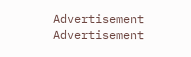Advertisement
Advertisement